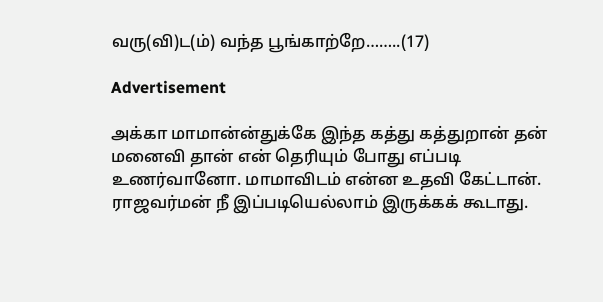வரு(வி)ட(ம்) வந்த பூங்காற்றே……..(17)

Advertisement

அக்கா மாமான்ன்துக்கே இந்த கத்து கத்துறான் தன் மனைவி தான் என் தெரியும் போது எப்படி உணர்வானோ. மாமாவிடம் என்ன உதவி கேட்டான். ராஜவர்மன் நீ இப்படியெல்லாம் இருக்கக் கூடாது.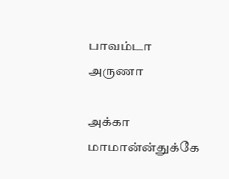பாவம்டா அருணா

அக்கா மாமான்ன்துக்கே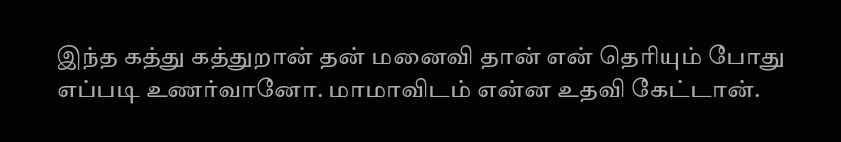இந்த கத்து கத்துறான் தன் மனைவி தான் என் தெரியும் போது எப்படி உணர்வானோ. மாமாவிடம் என்ன உதவி கேட்டான்.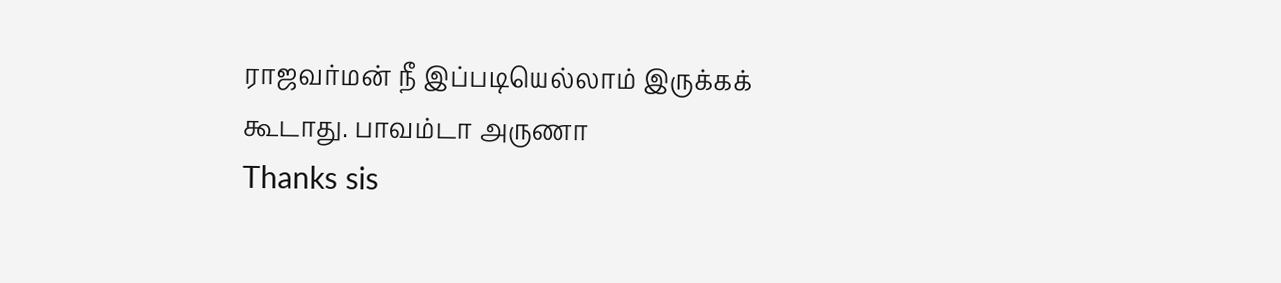ராஜவர்மன் நீ இப்படியெல்லாம் இருக்கக் கூடாது. பாவம்டா அருணா
Thanks sis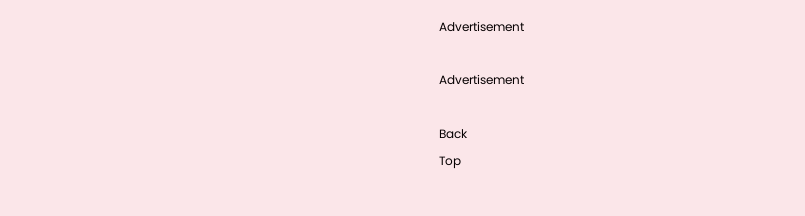Advertisement

Advertisement

Back
Top